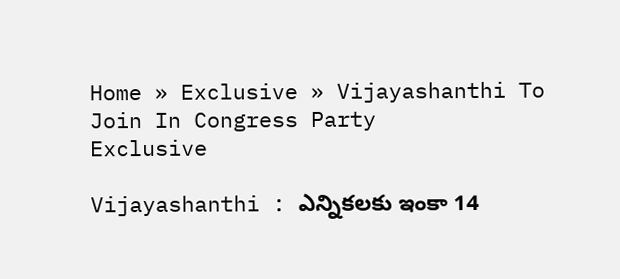Home » Exclusive » Vijayashanthi To Join In Congress Party
Exclusive

Vijayashanthi : ఎన్నికలకు ఇంకా 14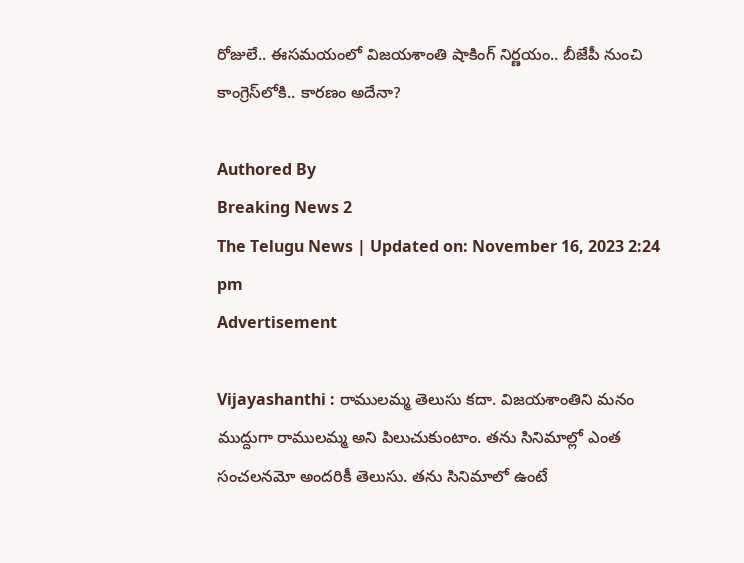రోజులే.. ఈసమయంలో విజయశాంతి షాకింగ్ నిర్ణయం.. బీజేపీ నుంచి కాంగ్రెస్‌లోకి.. కారణం అదేనా?

Authored By
Breaking News 2
The Telugu News | Updated on: November 16, 2023 2:24 pm
Advertisement

Vijayashanthi : రాములమ్మ తెలుసు కదా. విజయశాంతిని మనం ముద్దుగా రాములమ్మ అని పిలుచుకుంటాం. తను సినిమాల్లో ఎంత సంచలనమో అందరికీ తెలుసు. తను సినిమాలో ఉంటే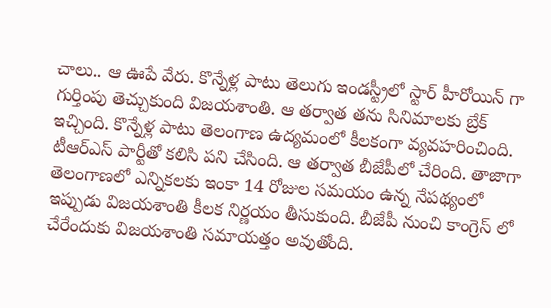చాలు.. ఆ ఊపే వేరు. కొన్నేళ్ల పాటు తెలుగు ఇండస్ట్రీలో స్టార్ హీరోయిన్ గా గుర్తింపు తెచ్చుకుంది విజయశాంతి. ఆ తర్వాత తను సినిమాలకు బ్రేక్ ఇచ్చింది. కొన్నేళ్ల పాటు తెలంగాణ ఉద్యమంలో కీలకంగా వ్యవహరించింది. టీఆర్ఎస్ పార్టీతో కలిసి పని చేసింది. ఆ తర్వాత బీజేపీలో చేరింది. తాజాగా తెలంగాణలో ఎన్నికలకు ఇంకా 14 రోజుల సమయం ఉన్న నేపథ్యంలో ఇప్పుడు విజయశాంతి కీలక నిర్ణయం తీసుకుంది. బీజేపీ నుంచి కాంగ్రెస్ లో చేరేందుకు విజయశాంతి సమాయత్తం అవుతోంది.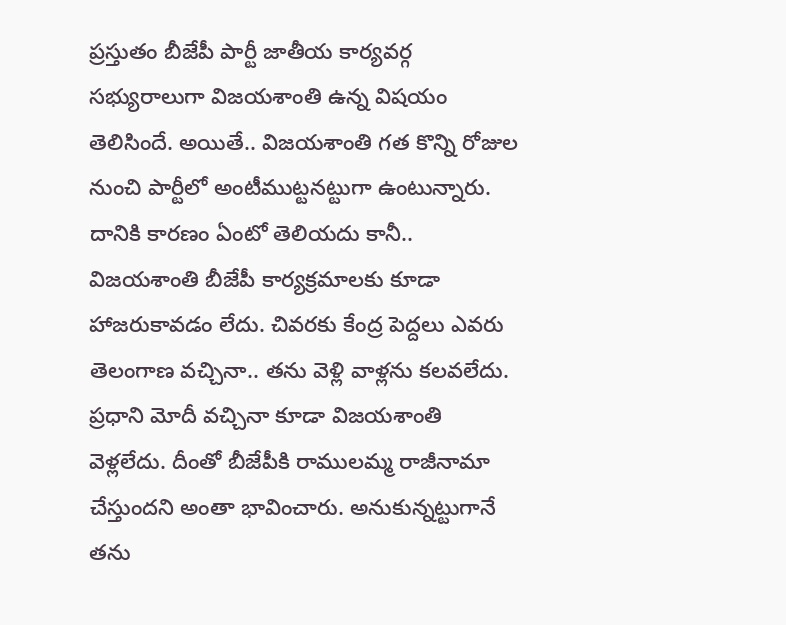ప్రస్తుతం బీజేపీ పార్టీ జాతీయ కార్యవర్గ సభ్యురాలుగా విజయశాంతి ఉన్న విషయం తెలిసిందే. అయితే.. విజయశాంతి గత కొన్ని రోజుల నుంచి పార్టీలో అంటీముట్టనట్టుగా ఉంటున్నారు. దానికి కారణం ఏంటో తెలియదు కానీ.. విజయశాంతి బీజేపీ కార్యక్రమాలకు కూడా హాజరుకావడం లేదు. చివరకు కేంద్ర పెద్దలు ఎవరు తెలంగాణ వచ్చినా.. తను వెళ్లి వాళ్లను కలవలేదు. ప్రధాని మోదీ వచ్చినా కూడా విజయశాంతి వెళ్లలేదు. దీంతో బీజేపీకి రాములమ్మ రాజీనామా చేస్తుందని అంతా భావించారు. అనుకున్నట్టుగానే తను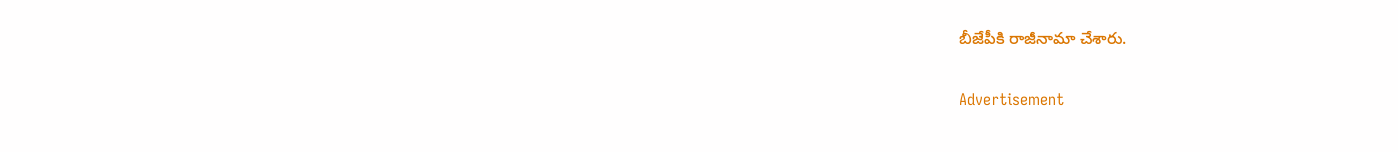బీజేపీకి రాజీనామా చేశారు.

Advertisement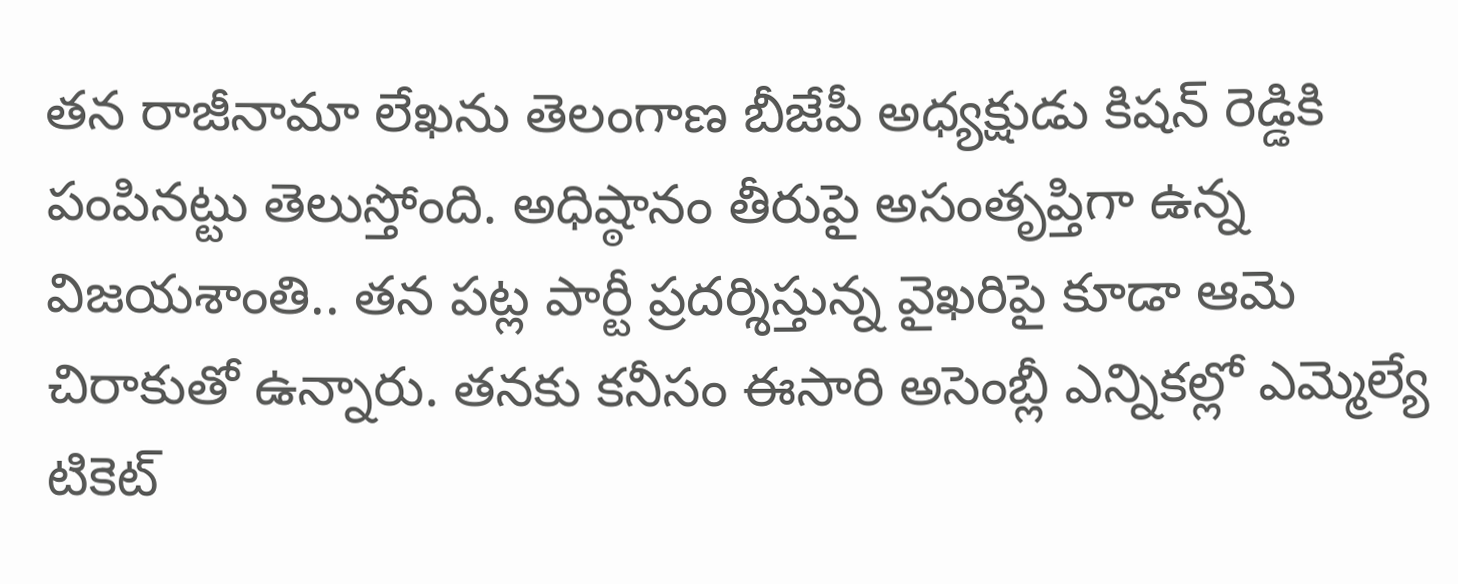తన రాజీనామా లేఖను తెలంగాణ బీజేపీ అధ్యక్షుడు కిషన్ రెడ్డికి పంపినట్టు తెలుస్తోంది. అధిష్ఠానం తీరుపై అసంతృప్తిగా ఉన్న విజయశాంతి.. తన పట్ల పార్టీ ప్రదర్శిస్తున్న వైఖరిపై కూడా ఆమె చిరాకుతో ఉన్నారు. తనకు కనీసం ఈసారి అసెంబ్లీ ఎన్నికల్లో ఎమ్మెల్యే టికెట్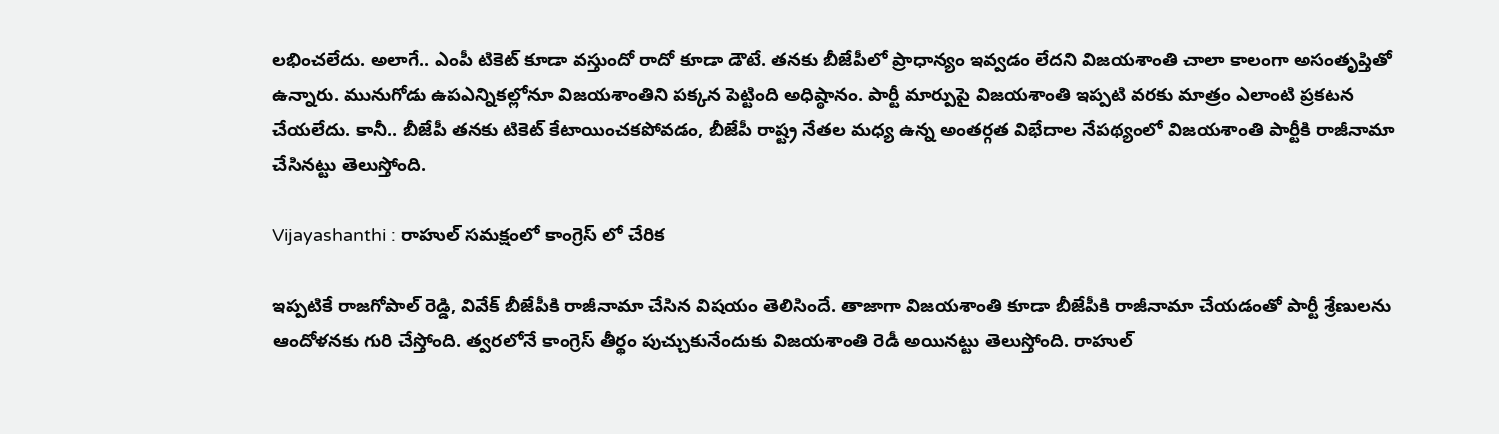లభించలేదు. అలాగే.. ఎంపీ టికెట్ కూడా వస్తుందో రాదో కూడా డౌటే. తనకు బీజేపీలో ప్రాధాన్యం ఇవ్వడం లేదని విజయశాంతి చాలా కాలంగా అసంతృప్తితో ఉన్నారు. మునుగోడు ఉపఎన్నికల్లోనూ విజయశాంతిని పక్కన పెట్టింది అధిష్ఠానం. పార్టీ మార్పుపై విజయశాంతి ఇప్పటి వరకు మాత్రం ఎలాంటి ప్రకటన చేయలేదు. కానీ.. బీజేపీ తనకు టికెట్ కేటాయించకపోవడం, బీజేపీ రాష్ట్ర నేతల మధ్య ఉన్న అంతర్గత విభేదాల నేపథ్యంలో విజయశాంతి పార్టీకి రాజీనామా చేసినట్టు తెలుస్తోంది.

Vijayashanthi : రాహుల్ సమక్షంలో కాంగ్రెస్ లో చేరిక

ఇప్పటికే రాజగోపాల్ రెడ్డి, వివేక్ బీజేపీకి రాజీనామా చేసిన విషయం తెలిసిందే. తాజాగా విజయశాంతి కూడా బీజేపీకి రాజీనామా చేయడంతో పార్టీ శ్రేణులను ఆందోళనకు గురి చేస్తోంది. త్వరలోనే కాంగ్రెస్ తీర్థం పుచ్చుకునేందుకు విజయశాంతి రెడీ అయినట్టు తెలుస్తోంది. రాహుల్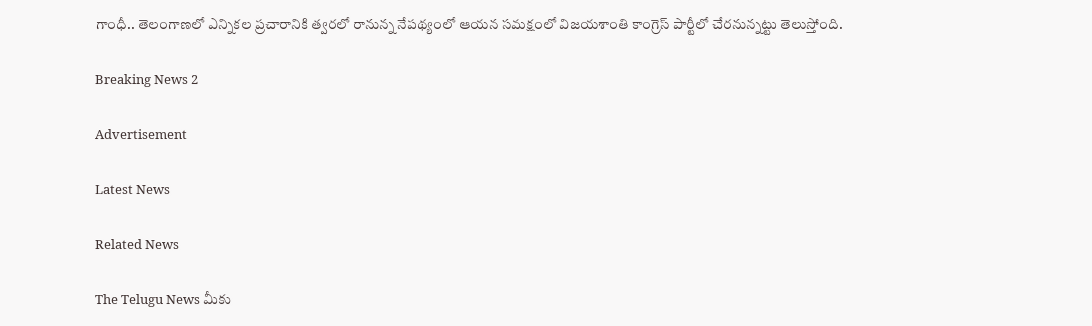గాంధీ.. తెలంగాణలో ఎన్నికల ప్రచారానికి త్వరలో రానున్న నేపథ్యంలో ఆయన సమక్షంలో విజయశాంతి కాంగ్రెస్ పార్టీలో చేరనున్నట్టు తెలుస్తోంది.

Breaking News 2

Advertisement

Latest News

Related News

The Telugu News మీకు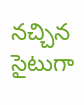నచ్చిన సైటుగా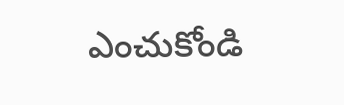ఎంచుకోండి